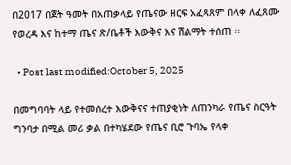በ2017 በጀት ዓመት በአጠቃላይ የጤናው ዘርፍ አፈጻጸም በላቀ ለፈጸሙ የወረዳ እና ከተማ ጤና ጽ/ቤቶች እውቅና እና ሽልማት ተሰጠ ፡፡

  • Post last modified:October 5, 2025

በመግባባት ላይ የተመሰረተ እውቅናና ተጠያቂነት ለጠንካራ የጤና ስርዓት ግንባታ በሚል መሪ ቃል በተካሄደው የጤና ቢሮ ጉባኤ የላቀ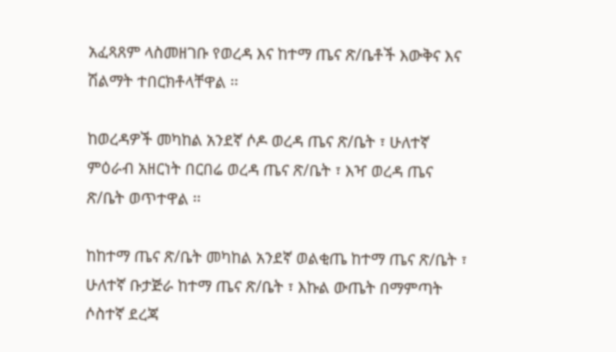አፈጻጸም ላስመዘገቡ የወረዳ እና ከተማ ጤና ጽ/ቤቶች እውቅና እና ሽልማት ተበርክቶላቸዋል ፡፡

ከወረዳዎች መካከል አንደኛ ሶዶ ወረዳ ጤና ጽ/ቤት ፣ ሁለተኛ ምዕራብ አዘርነት በርበሬ ወረዳ ጤና ጽ/ቤት ፣ እዣ ወረዳ ጤና ጽ/ቤት ወጥተዋል ፡፡

ከከተማ ጤና ጽ/ቤት መካከል አንደኛ ወልቂጤ ከተማ ጤና ጽ/ቤት ፣ ሁለተኛ ቡታጅራ ከተማ ጤና ጽ/ቤት ፣ እኩል ውጤት በማምጣት ሶስተኛ ደረጃ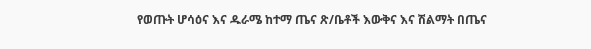የወጡት ሆሳዕና እና ዱራሜ ከተማ ጤና ጽ/ቤቶች እውቅና እና ሽልማት በጤና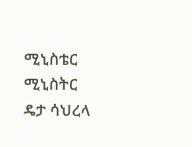ሚኒስቴር ሚኒስትር ዴታ ሳህረላ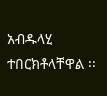አብዱላሂ ተበርክቶላቸዋል ፡፡